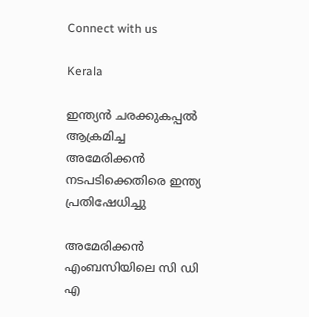Connect with us

Kerala

ഇന്ത്യന്‍ ചരക്കുകപ്പല്‍ ആക്രമിച്ച അമേരിക്കന്‍ നടപടിക്കെതിരെ ഇന്ത്യ പ്രതിഷേധിച്ചു

അമേരിക്കന്‍ എംബസിയിലെ സി ഡി എ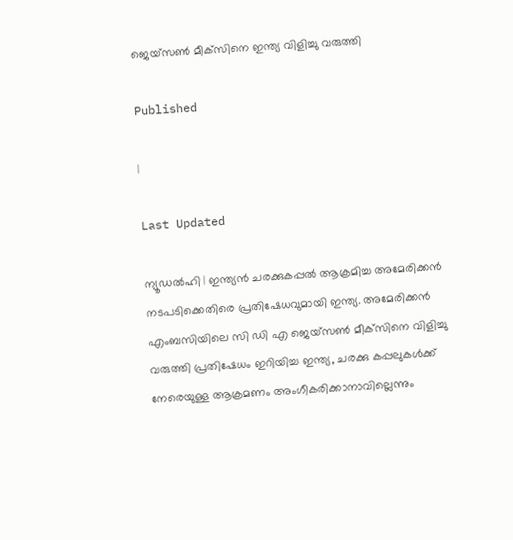ജെയ്‌സണ്‍ മീക്‌സിനെ ഇന്ത്യ വിളിച്ചു വരുത്തി

Published

|

Last Updated

ന്യൂഡല്‍ഹി | ഇന്ത്യന്‍ ചരക്കുകപ്പല്‍ ആക്രമിച്ച അമേരിക്കന്‍ നടപടിക്കെതിരെ പ്രതിഷേധവുമായി ഇന്ത്യ. അമേരിക്കന്‍ എംബസിയിലെ സി ഡി എ ജെയ്‌സണ്‍ മീക്‌സിനെ വിളിച്ചു വരുത്തി പ്രതിഷേധം ഇറിയിച്ച ഇന്ത്യ, ചരക്കു കപ്പലുകള്‍ക്ക് നേരെയുള്ള ആക്രമണം അംഗീകരിക്കാനാവില്ലെന്നും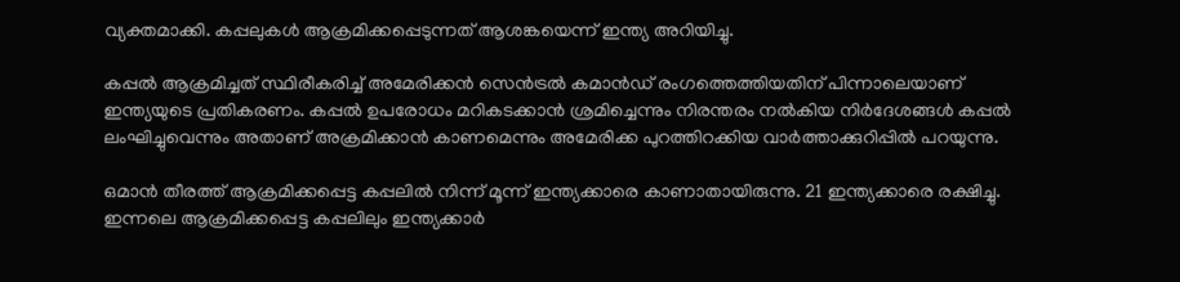വ്യക്തമാക്കി. കപ്പലുകള്‍ ആക്രമിക്കപ്പെടുന്നത് ആശങ്കയെന്ന് ഇന്ത്യ അറിയിച്ചു.

കപ്പല്‍ ആക്രമിച്ചത് സ്ഥിരീകരിച്ച് അമേരിക്കന്‍ സെന്‍ട്രല്‍ കമാന്‍ഡ് രംഗത്തെത്തിയതിന് പിന്നാലെയാണ് ഇന്ത്യയുടെ പ്രതികരണം. കപ്പല്‍ ഉപരോധം മറികടക്കാന്‍ ശ്രമിച്ചെന്നും നിരന്തരം നല്‍കിയ നിര്‍ദേശങ്ങള്‍ കപ്പല്‍ ലംഘിച്ചുവെന്നും അതാണ് അക്രമിക്കാന്‍ കാണമെന്നും അമേരിക്ക പുറത്തിറക്കിയ വാര്‍ത്താക്കുറിപ്പില്‍ പറയുന്നു.

ഒമാന്‍ തീരത്ത് ആക്രമിക്കപ്പെട്ട കപ്പലില്‍ നിന്ന് മൂന്ന് ഇന്ത്യക്കാരെ കാണാതായിരുന്നു. 21 ഇന്ത്യക്കാരെ രക്ഷിച്ചു. ഇന്നലെ ആക്രമിക്കപ്പെട്ട കപ്പലിലും ഇന്ത്യക്കാര്‍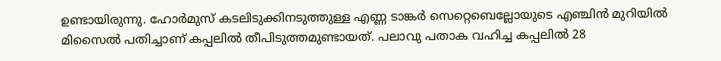ഉണ്ടായിരുന്നു. ഹോര്‍മുസ് കടലിടുക്കിനടുത്തുള്ള എണ്ണ ടാങ്കര്‍ സെറ്റെബെല്ലോയുടെ എഞ്ചിന്‍ മുറിയില്‍ മിസൈല്‍ പതിച്ചാണ് കപ്പലില്‍ തീപിടുത്തമുണ്ടായത്. പലാവു പതാക വഹിച്ച കപ്പലില്‍ 28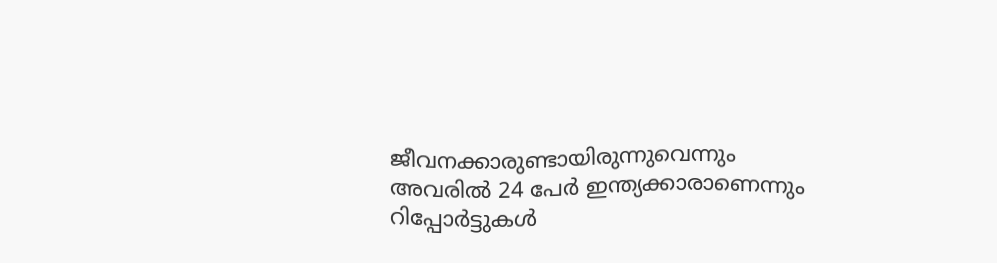ജീവനക്കാരുണ്ടായിരുന്നുവെന്നും അവരില്‍ 24 പേര്‍ ഇന്ത്യക്കാരാണെന്നും റിപ്പോര്‍ട്ടുകള്‍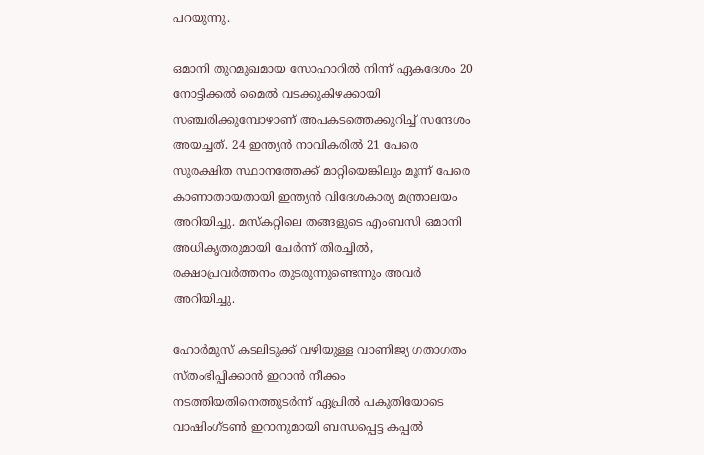പറയുന്നു.

ഒമാനി തുറമുഖമായ സോഹാറില്‍ നിന്ന് ഏകദേശം 20 നോട്ടിക്കല്‍ മൈല്‍ വടക്കുകിഴക്കായി സഞ്ചരിക്കുമ്പോഴാണ് അപകടത്തെക്കുറിച്ച് സന്ദേശം അയച്ചത്. 24 ഇന്ത്യന്‍ നാവികരില്‍ 21 പേരെ സുരക്ഷിത സ്ഥാനത്തേക്ക് മാറ്റിയെങ്കിലും മൂന്ന് പേരെ കാണാതായതായി ഇന്ത്യന്‍ വിദേശകാര്യ മന്ത്രാലയം അറിയിച്ചു. മസ്‌കറ്റിലെ തങ്ങളുടെ എംബസി ഒമാനി അധികൃതരുമായി ചേര്‍ന്ന് തിരച്ചില്‍, രക്ഷാപ്രവര്‍ത്തനം തുടരുന്നുണ്ടെന്നും അവര്‍ അറിയിച്ചു.

ഹോര്‍മുസ് കടലിടുക്ക് വഴിയുള്ള വാണിജ്യ ഗതാഗതം സ്തംഭിപ്പിക്കാന്‍ ഇറാന്‍ നീക്കം നടത്തിയതിനെത്തുടര്‍ന്ന് ഏപ്രില്‍ പകുതിയോടെ വാഷിംഗ്ടണ്‍ ഇറാനുമായി ബന്ധപ്പെട്ട കപ്പല്‍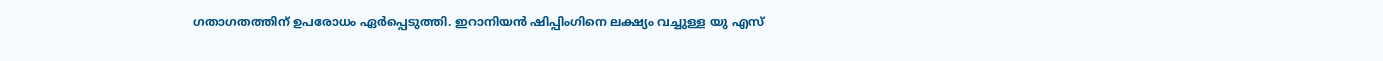ഗതാഗതത്തിന് ഉപരോധം ഏര്‍പ്പെടുത്തി. ഇറാനിയന്‍ ഷിപ്പിംഗിനെ ലക്ഷ്യം വച്ചുള്ള യു എസ്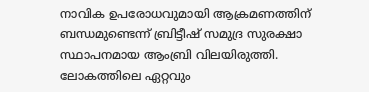നാവിക ഉപരോധവുമായി ആക്രമണത്തിന് ബന്ധമുണ്ടെന്ന് ബ്രിട്ടീഷ് സമുദ്ര സുരക്ഷാ സ്ഥാപനമായ ആംബ്രി വിലയിരുത്തി. ലോകത്തിലെ ഏറ്റവും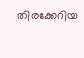തിരക്കേറിയ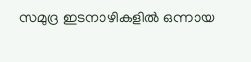സമുദ്ര ഇടനാഴികളില്‍ ഒന്നായ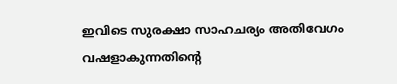ഇവിടെ സുരക്ഷാ സാഹചര്യം അതിവേഗം വഷളാകുന്നതിന്റെ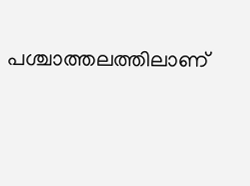പശ്ചാത്തലത്തിലാണ്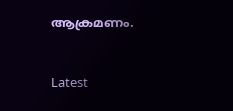ആക്രമണം.



Latest